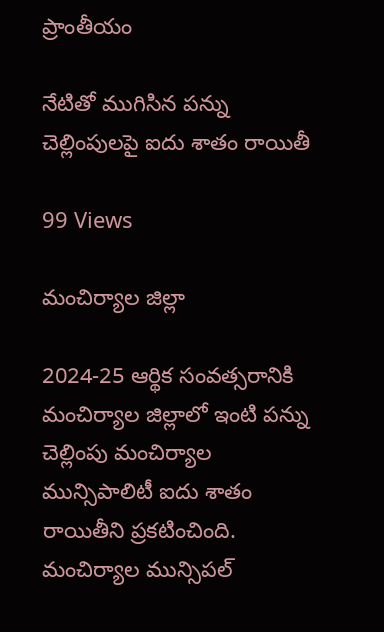ప్రాంతీయం

నేటితో ముగిసిన పన్ను చెల్లింపులపై ఐదు శాతం రాయితీ

99 Views

మంచిర్యాల జిల్లా

2024-25 ఆర్థిక సంవత్సరానికి మంచిర్యాల జిల్లాలో ఇంటి పన్ను చెల్లింపు మంచిర్యాల మున్సిపాలిటీ ఐదు శాతం రాయితీని ప్రకటించింది. మంచిర్యాల మున్సిపల్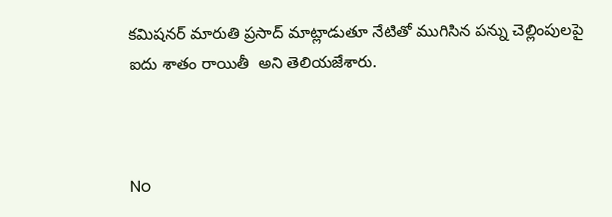కమిషనర్ మారుతి ప్రసాద్ మాట్లాడుతూ నేటితో ముగిసిన పన్ను చెల్లింపులపై ఐదు శాతం రాయితీ  అని తెలియజేశారు.



No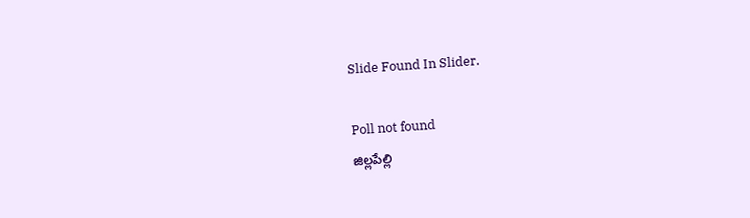Slide Found In Slider.

Poll not found
జిల్లపేల్లి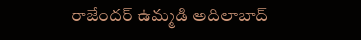రాజేందర్ ఉమ్మడి అదిలాబాద్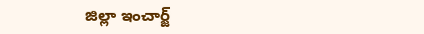జిల్లా ఇంచార్జ్